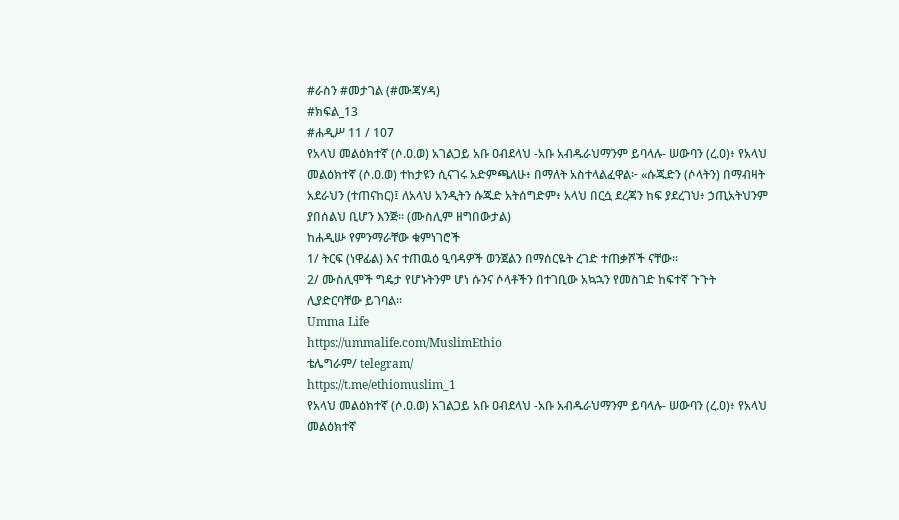#ራስን #መታገል (#ሙጃሃዳ)
#ክፍል_13
#ሐዲሥ 11 / 107
የአላህ መልዕክተኛ (ሶ.ዐ.ወ) አገልጋይ አቡ ዐብደላህ -አቡ አብዱራህማንም ይባላሉ- ሠውባን (ረ.ዐ)፥ የአላህ መልዕክተኛ (ሶ.ዐ.ወ) ተከታዩን ሲናገሩ አድምጫለሁ፥ በማለት አስተላልፈዋል፦ «ሱጁድን (ሶላትን) በማብዛት አደራህን (ተጠናከር)፤ ለአላህ አንዲትን ሱጁድ አትሰግድም፥ አላህ በርሷ ደረጃን ከፍ ያደረገህ፥ ኃጢአትህንም ያበሰልህ ቢሆን እንጅ። (ሙስሊም ዘግበውታል)
ከሐዲሡ የምንማራቸው ቁምነገሮች
1/ ትርፍ (ነዋፊል) እና ተጠዉዕ ዒባዳዎች ወንጀልን በማሰርዬት ረገድ ተጠቃሾች ናቸው።
2/ ሙስሊሞች ግዴታ የሆኑትንም ሆነ ሱንና ሶላቶችን በተገቢው አኳኋን የመስገድ ከፍተኛ ጉጉት ሊያድርባቸው ይገባል።
Umma Life
https://ummalife.com/MuslimEthio
ቴሌግራም/ telegram/
https://t.me/ethiomuslim_1
የአላህ መልዕክተኛ (ሶ.ዐ.ወ) አገልጋይ አቡ ዐብደላህ -አቡ አብዱራህማንም ይባላሉ- ሠውባን (ረ.ዐ)፥ የአላህ መልዕክተኛ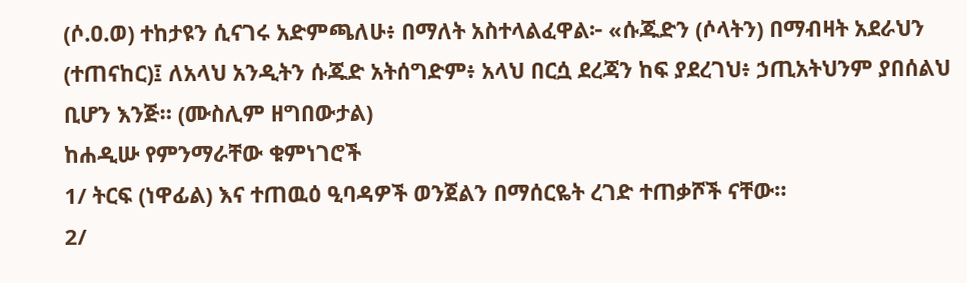(ሶ.ዐ.ወ) ተከታዩን ሲናገሩ አድምጫለሁ፥ በማለት አስተላልፈዋል፦ «ሱጁድን (ሶላትን) በማብዛት አደራህን (ተጠናከር)፤ ለአላህ አንዲትን ሱጁድ አትሰግድም፥ አላህ በርሷ ደረጃን ከፍ ያደረገህ፥ ኃጢአትህንም ያበሰልህ ቢሆን እንጅ። (ሙስሊም ዘግበውታል)
ከሐዲሡ የምንማራቸው ቁምነገሮች
1/ ትርፍ (ነዋፊል) እና ተጠዉዕ ዒባዳዎች ወንጀልን በማሰርዬት ረገድ ተጠቃሾች ናቸው።
2/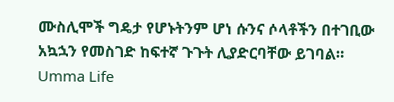ሙስሊሞች ግዴታ የሆኑትንም ሆነ ሱንና ሶላቶችን በተገቢው አኳኋን የመስገድ ከፍተኛ ጉጉት ሊያድርባቸው ይገባል።
Umma Life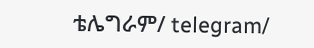ቴሌግራም/ telegram/